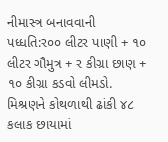નીમાસ્ત્ર બનાવવાની પધ્ધતિ:ર૦૦ લીટર પાણી + ૧૦ લીટર ગૌમુત્ર + ર કીગ્રા છાણ + ૧૦ કીગ્રા કડવો લીમડો. મિશ્રણને કોથળાથી ઢાંકી ૪૮ કલાક છાયામાં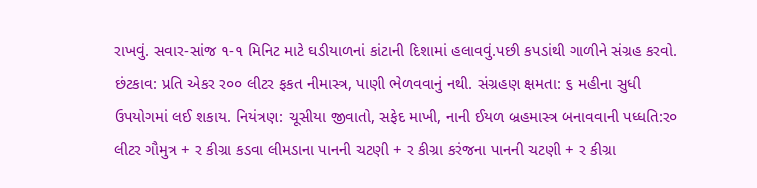રાખવું. સવાર-સાંજ ૧-૧ મિનિટ માટે ઘડીયાળનાં કાંટાની દિશામાં હલાવવું.પછી કપડાંથી ગાળીને સંગ્રહ કરવો. છંટકાવ: પ્રતિ એકર ર૦૦ લીટર ફકત નીમાસ્ત્ર, પાણી ભેળવવાનું નથી. સંગ્રહણ ક્ષમતા: ૬ મહીના સુધી ઉપયોગમાં લઈ શકાય. નિયંત્રણ: ચૂસીયા જીવાતો, સફેદ માખી, નાની ઈયળ બ્રહમાસ્ત્ર બનાવવાની પધ્ધતિ:ર૦ લીટર ગૌમુત્ર + ર કીગ્રા કડવા લીમડાના પાનની ચટણી + ર કીગ્રા કરંજના પાનની ચટણી + ર કીગ્રા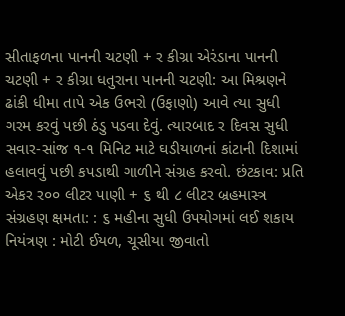સીતાફળના પાનની ચટણી + ર કીગ્રા એરંડાના પાનની ચટણી + ર કીગ્રા ધતુરાના પાનની ચટણી: આ મિશ્રણને ઢાંકી ધીમા તાપે એક ઉભરો (ઉફાણો) આવે ત્યા સુધી ગરમ કરવું પછી ઠંડુ પડવા દેવું. ત્યારબાદ ર દિવસ સુધી સવાર-સાંજ ૧-૧ મિનિટ માટે ઘડીયાળનાં કાંટાની દિશામાં હલાવવું પછી કપડાથી ગાળીને સંગ્રહ કરવો. છંટકાવ: પ્રતિ એકર ર૦૦ લીટર પાણી + ૬ થી ૮ લીટર બ્રહમાસ્ત્ર સંગ્રહણ ક્ષમતા: : ૬ મહીના સુધી ઉપયોગમાં લઈ શકાય નિયંત્રણ : મોટી ઈયળ, ચૂસીયા જીવાતો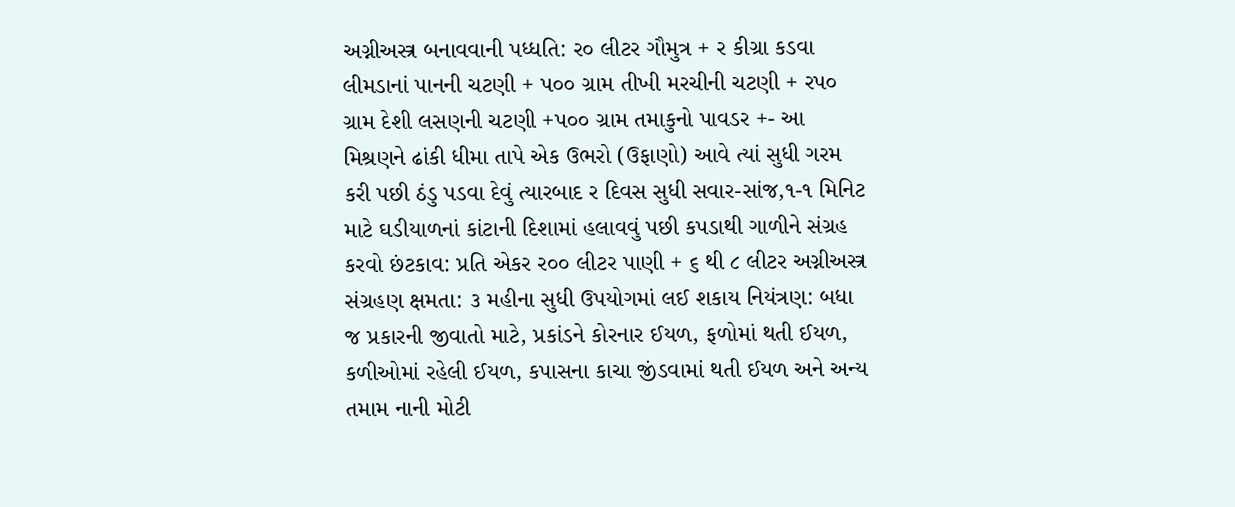અગ્નીઅસ્ત્ર બનાવવાની પધ્ધતિ: ર૦ લીટર ગૌમુત્ર + ર કીગ્રા કડવા લીમડાનાં પાનની ચટણી + પ૦૦ ગ્રામ તીખી મરચીની ચટણી + રપ૦ ગ્રામ દેશી લસણની ચટણી +પ૦૦ ગ્રામ તમાકુનો પાવડર +- આ મિશ્રણને ઢાંકી ધીમા તાપે એક ઉભરો (ઉફાણો) આવે ત્યાં સુધી ગરમ કરી પછી ઠંડુ પડવા દેવું ત્યારબાદ ર દિવસ સુધી સવાર-સાંજ,૧-૧ મિનિટ માટે ઘડીયાળનાં કાંટાની દિશામાં હલાવવું પછી કપડાથી ગાળીને સંગ્રહ કરવો છંટકાવ: પ્રતિ એકર ર૦૦ લીટર પાણી + ૬ થી ૮ લીટર અગ્નીઅસ્ત્ર સંગ્રહણ ક્ષમતા: ૩ મહીના સુધી ઉપયોગમાં લઈ શકાય નિયંત્રણ: બધા જ પ્રકારની જીવાતો માટે, પ્રકાંડને કોરનાર ઈયળ, ફળોમાં થતી ઈયળ, કળીઓમાં રહેલી ઈયળ, કપાસના કાચા જીંડવામાં થતી ઈયળ અને અન્ય તમામ નાની મોટી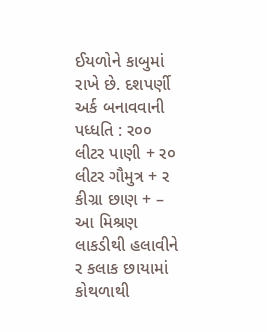ઈયળોને કાબુમાં રાખે છે. દશપર્ણી અર્ક બનાવવાની પધ્ધતિ : ર૦૦ લીટર પાણી + ર૦ લીટર ગૌમુત્ર + ર કીગ્રા છાણ + – આ મિશ્રણ લાકડીથી હલાવીને ર કલાક છાયામાં કોથળાથી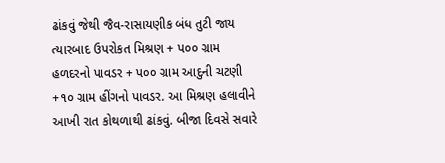ઢાંકવું જેથી જૈવ-રાસાયણીક બંધ તુટી જાય ત્યારબાદ ઉપરોકત મિશ્રણ + પ૦૦ ગ્રામ હળદરનો પાવડર + પ૦૦ ગ્રામ આદુની ચટણી +૧૦ ગ્રામ હીંગનો પાવડર. આ મિશ્રણ હલાવીને આખી રાત કોથળાથી ઢાંકવું. બીજા દિવસે સવારે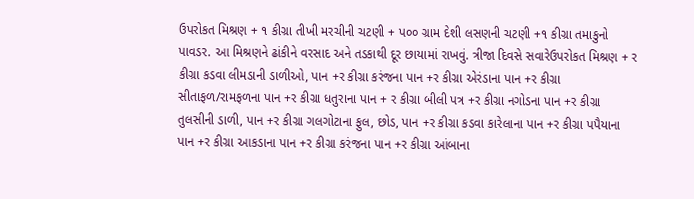ઉપરોકત મિશ્રણ + ૧ કીગ્રા તીખી મરચીની ચટણી + પ૦૦ ગ્રામ દેશી લસણની ચટણી +૧ કીગ્રા તમાકુનો પાવડર. આ મિશ્રણને ઢાંકીને વરસાદ અને તડકાથી દૂર છાયામાં રાખવું. ત્રીજા દિવસે સવારેઉપરોકત મિશ્રણ + ર કીગ્રા કડવા લીમડાની ડાળીઓ, પાન +ર કીગ્રા કરંજના પાન +ર કીગ્રા એરંડાના પાન +ર કીગ્રા સીતાફળ/રામફળના પાન +ર કીગ્રા ધતુરાના પાન + ર કીગ્રા બીલી પત્ર +ર કીગ્રા નગોડના પાન +ર કીગ્રા તુલસીની ડાળી, પાન +ર કીગ્રા ગલગોટાના ફુલ, છોડ, પાન +ર કીગ્રા કડવા કારેલાના પાન +ર કીગ્રા પપૈયાના પાન +ર કીગ્રા આકડાના પાન +ર કીગ્રા કરંજના પાન +ર કીગ્રા આંબાના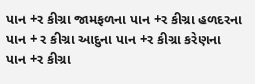પાન +ર કીગ્રા જામફળના પાન +ર કીગ્રા હળદરના પાન + ર કીગ્રા આદુના પાન +ર કીગ્રા કરેણના પાન +ર કીગ્રા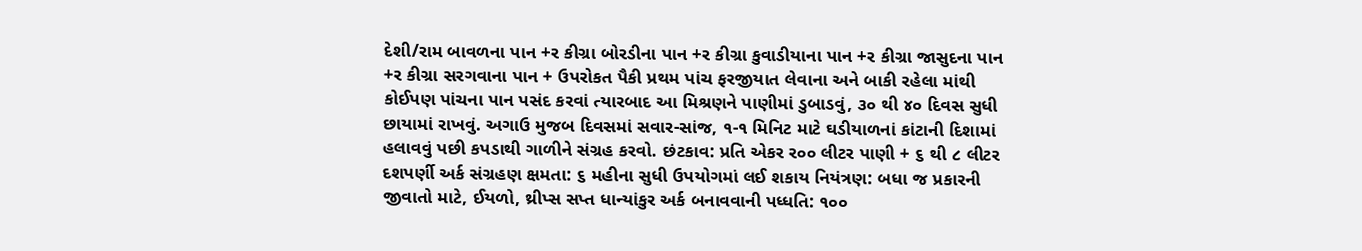દેશી/રામ બાવળના પાન +ર કીગ્રા બોરડીના પાન +ર કીગ્રા કુવાડીયાના પાન +ર કીગ્રા જાસુદના પાન +ર કીગ્રા સરગવાના પાન + ઉપરોકત પૈકી પ્રથમ પાંચ ફરજીયાત લેવાના અને બાકી રહેલા માંથી કોઈપણ પાંચના પાન પસંદ કરવાં ત્યારબાદ આ મિશ્રણને પાણીમાં ડુબાડવું, ૩૦ થી ૪૦ દિવસ સુધી છાયામાં રાખવું. અગાઉ મુજબ દિવસમાં સવાર-સાંજ, ૧-૧ મિનિટ માટે ઘડીયાળનાં કાંટાની દિશામાં હલાવવું પછી કપડાથી ગાળીને સંગ્રહ કરવો. છંટકાવ: પ્રતિ એકર ર૦૦ લીટર પાણી + ૬ થી ૮ લીટર દશપર્ણી અર્ક સંગ્રહણ ક્ષમતા: ૬ મહીના સુધી ઉપયોગમાં લઈ શકાય નિયંત્રણ: બધા જ પ્રકારની જીવાતો માટે, ઈયળો, થ્રીપ્સ સપ્ત ધાન્યાંકુર અર્ક બનાવવાની પધ્ધતિ: ૧૦૦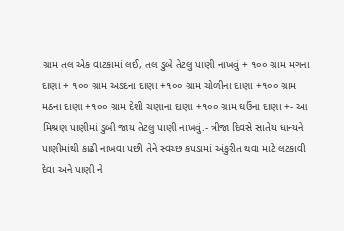ગ્રામ તલ એક વાટકામાં લઈ, તલ ડુબે તેટલુ પાણી નાખવું + ૧૦૦ ગ્રામ મગના દાણા + ૧૦૦ ગ્રામ અડદના દાણા +૧૦૦ ગ્રામ ચોળીના દાણા +૧૦૦ ગ્રામ મઠના દાણા +૧૦૦ ગ્રામ દેશી ચણાના દાણા +૧૦૦ ગ્રામ ઘઉંના દાણા +- આ મિશ્રણ પાણીમાં ડુબી જાય તેટલુ પાણી નાખવું.- ત્રીજા દિવસે સાતેય ધાન્યને પાણીમાંથી કાઢી નાખવા પછી તેને સ્વચ્છ કપડામાં અંકુરીત થવા માટે લટકાવી દેવા અને પાણી ને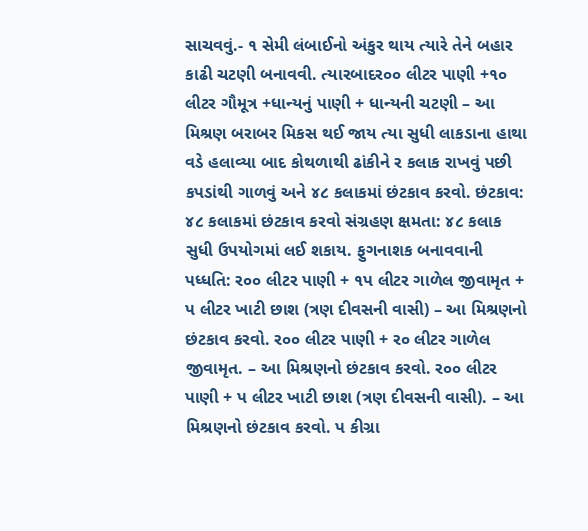સાચવવું.- ૧ સેમી લંબાઈનો અંકુર થાય ત્યારે તેને બહાર કાઢી ચટણી બનાવવી. ત્યારબાદર૦૦ લીટર પાણી +૧૦ લીટર ગૌમૂત્ર +ધાન્યનું પાણી + ધાન્યની ચટણી – આ મિશ્રણ બરાબર મિકસ થઈ જાય ત્યા સુધી લાકડાના હાથા વડે હલાવ્યા બાદ કોથળાથી ઢાંકીને ર કલાક રાખવું પછી કપડાંથી ગાળવું અને ૪૮ કલાકમાં છંટકાવ કરવો. છંટકાવ: ૪૮ કલાકમાં છંટકાવ કરવો સંગ્રહણ ક્ષમતા: ૪૮ કલાક સુધી ઉપયોગમાં લઈ શકાય. ફુગનાશક બનાવવાની પધ્ધતિ: ર૦૦ લીટર પાણી + ૧પ લીટર ગાળેલ જીવામૃત + પ લીટર ખાટી છાશ (ત્રણ દીવસની વાસી) – આ મિશ્રણનો છંટકાવ કરવો. ર૦૦ લીટર પાણી + ર૦ લીટર ગાળેલ જીવામૃત. – આ મિશ્રણનો છંટકાવ કરવો. ર૦૦ લીટર પાણી + પ લીટર ખાટી છાશ (ત્રણ દીવસની વાસી). – આ મિશ્રણનો છંટકાવ કરવો. પ કીગ્રા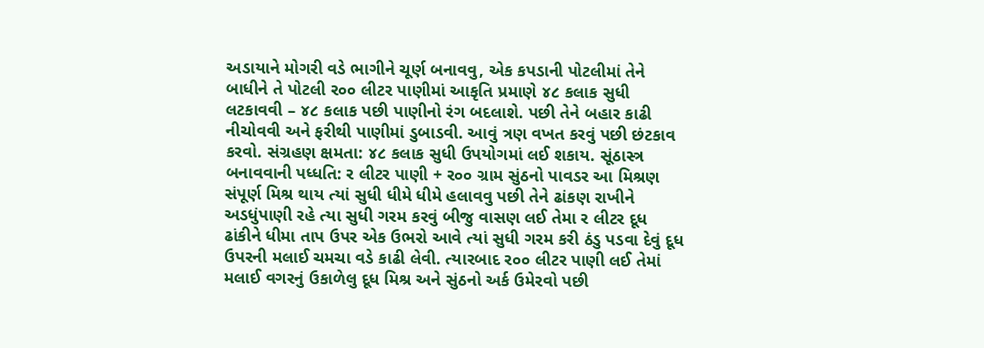અડાયાને મોગરી વડે ભાગીને ચૂર્ણ બનાવવુ, એક કપડાની પોટલીમાં તેને બાધીને તે પોટલી ર૦૦ લીટર પાણીમાં આકૃતિ પ્રમાણે ૪૮ કલાક સુધી લટકાવવી – ૪૮ કલાક પછી પાણીનો રંગ બદલાશે. પછી તેને બહાર કાઢી નીચોવવી અને ફરીથી પાણીમાં ડુબાડવી. આવું ત્રણ વખત કરવું પછી છંટકાવ કરવો. સંગ્રહણ ક્ષમતા: ૪૮ કલાક સુધી ઉપયોગમાં લઈ શકાય. સૂંઠાસ્ત્ર બનાવવાની પધ્ધતિ: ર લીટર પાણી + ર૦૦ ગ્રામ સુંઠનો પાવડર આ મિશ્રણ સંપૂર્ણ મિશ્ર થાય ત્યાં સુધી ધીમે ધીમે હલાવવુ પછી તેને ઢાંકણ રાખીને અડધુંપાણી રહે ત્યા સુધી ગરમ કરવું બીજુ વાસણ લઈ તેમા ર લીટર દૂધ ઢાંકીને ધીમા તાપ ઉપર એક ઉભરો આવે ત્યાં સુધી ગરમ કરી ઠંડુ પડવા દેવું દૂધ ઉપરની મલાઈ ચમચા વડે કાઢી લેવી. ત્યારબાદ ર૦૦ લીટર પાણી લઈ તેમાં મલાઈ વગરનું ઉકાળેલુ દૂધ મિશ્ર અને સુંઠનો અર્ક ઉમેરવો પછી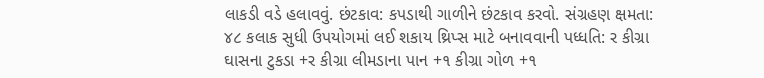લાકડી વડે હલાવવું. છંટકાવ: કપડાથી ગાળીને છંટકાવ કરવો. સંગ્રહણ ક્ષમતા: ૪૮ કલાક સુધી ઉપયોગમાં લઈ શકાય થ્રિપ્સ માટે બનાવવાની પધ્ધતિ: ર કીગ્રા ઘાસના ટુકડા +ર કીગ્રા લીમડાના પાન +૧ કીગ્રા ગોળ +૧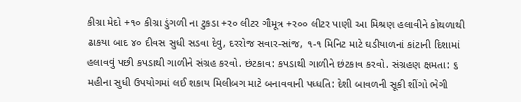કીગ્રા મેદો +૧૦ કીગ્રા ડુંગળી ના ટુકડા +ર૦ લીટર ગૌમૂત્ર +ર૦૦ લીટર પાણી આ મિશ્રણ હલાવીને કોથળાથી ઢાકયા બાદ ૪૦ દીવસ સુધી સડવા દેવુ, દરરોજ સવાર-સાંજ, ૧-૧ મિનિટ માટે ઘડીયાળનાં કાંટાની દિશામાં હલાવવું પછી કપડાથી ગાળીને સંગ્રહ કરવો. છંટકાવ: કપડાથી ગાળીને છંટકાવ કરવો. સંગ્રહણ ક્ષમતા: ૬ મહીના સુધી ઉપયોગમાં લઈ શકાય મિલીબગ માટે બનાવવાની પધ્ધતિ: દેશી બાવળની સૂકી શીંગો ભેગી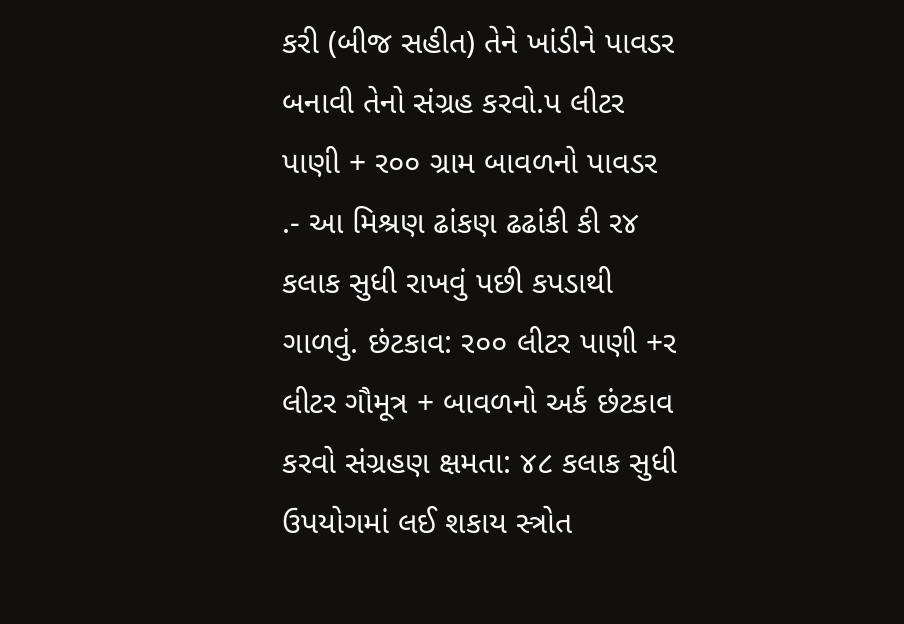કરી (બીજ સહીત) તેને ખાંડીને પાવડર બનાવી તેનો સંગ્રહ કરવો.પ લીટર પાણી + ર૦૦ ગ્રામ બાવળનો પાવડર .- આ મિશ્રણ ઢાંકણ ઢઢાંકી કી ર૪ કલાક સુધી રાખવું પછી કપડાથી ગાળવું. છંટકાવ: ર૦૦ લીટર પાણી +ર લીટર ગૌમૂત્ર + બાવળનો અર્ક છંટકાવ કરવો સંગ્રહણ ક્ષમતા: ૪૮ કલાક સુધી ઉપયોગમાં લઈ શકાય સ્ત્રોત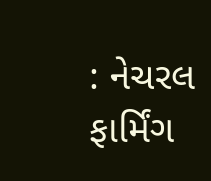: નેચરલ ફાર્મિંગ